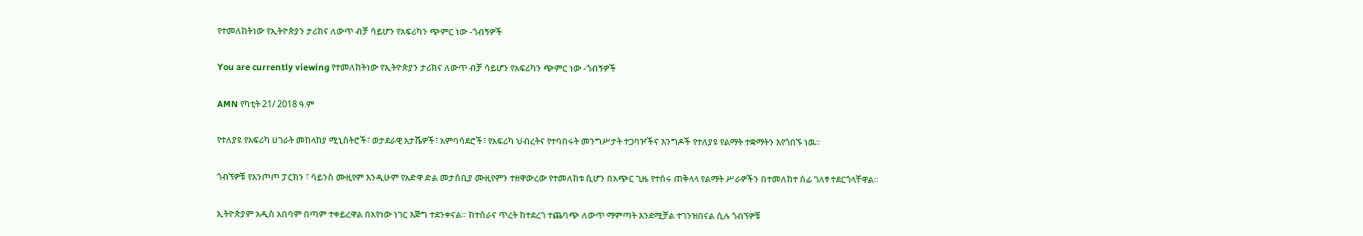የተመለከትነው የኢትዮጵያን ታሪክና ለውጥ ብቻ ሳይሆን የአፍሪካን ጭምር ነው -ጎብኝዎች

You are currently viewing የተመለከትነው የኢትዮጵያን ታሪክና ለውጥ ብቻ ሳይሆን የአፍሪካን ጭምር ነው -ጎብኝዎች

AMN የካቲት 21/ 2018 ዓ.ም

የተለያዩ የአፍሪካ ሀገራት መከላከያ ሚኒስትሮች፣ ወታደራዊ አታሼዎች፣ አምባሳደሮች፣ የአፍሪካ ህብረትና የተባበሩት መንግሥታት ተጋባዦችና እንግዶች የተለያዩ የልማት ተቋማትን እየጎበኙ ነዉ፡፡

ጎብኘዎቹ የእንጦጦ ፓርክን ፣ ሳይንስ ሙዚየም እንዲሁም የአድዋ ድል መታሰቢያ ሙዚየምን ተዘዋውረው የተመለከቱ ሲሆን በአጭር ጊዜ የተሰሩ ጠቅላላ የልማት ሥራዎችን በተመለከተ ሰፊ ገለፃ ተደርጎላቸዋል።

ኢትዮጵያም አዲስ አበባም በጣም ተቀይረዋል በአየነው ነገር እጅግ ተደንቀናል። ከተሰራና ጥረት ከተደረገ ተጨባጭ ለውጥ ማምጣት እንደሚቻል ተገንዝበናል ሲሉ ጎብኘዎቹ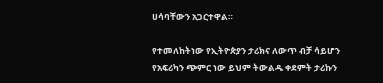ሀሳባቸውን አጋርተዋል።

የተመለከትነው የኢትዮጵያን ታሪክና ለውጥ ብቻ ሳይሆን የአፍሪካን ጭምር ነው ይህም ትውልዱ ቀደምት ታሪኩን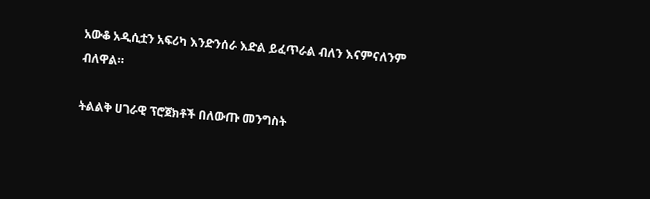አውቆ አዲሲቷን አፍሪካ እንድንሰራ እድል ይፈጥራል ብለን እናምናለንም ብለዋል።

ትልልቅ ሀገራዊ ፕሮጀክቶች በለውጡ መንግስት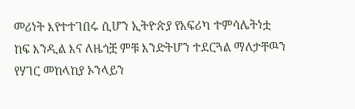መሪነት እየተተገበሩ ሲሆን ኢትዮጵያ የአፍሪካ ተምሳሌትነቷ ከፍ እንዲል እና ለዜጎቿ ምቹ እንድትሆን ተደርጓል ማለታቸዉን የሃገር መከላከያ ኦንላይን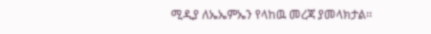ሚዲያ ለኤኤምኤን የላከዉ መረጃ ያመላክታል፡፡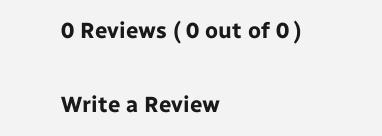0 Reviews ( 0 out of 0 )

Write a Review